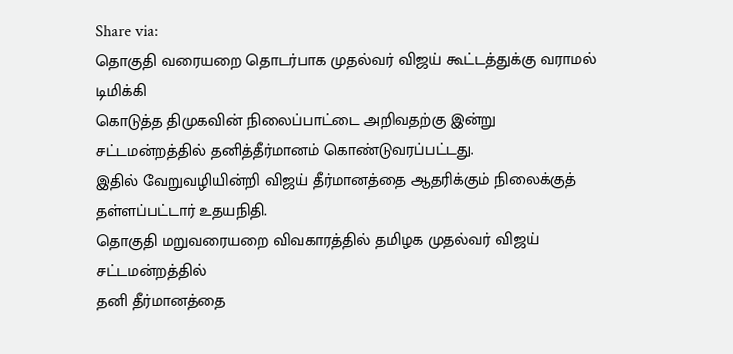Share via:
தொகுதி வரையறை தொடர்பாக முதல்வர் விஜய் கூட்டத்துக்கு வராமல் டிமிக்கி
கொடுத்த திமுகவின் நிலைப்பாட்டை அறிவதற்கு இன்று சட்டமன்றத்தில் தனித்தீர்மானம் கொண்டுவரப்பட்டது.
இதில் வேறுவழியின்றி விஜய் தீர்மானத்தை ஆதரிக்கும் நிலைக்குத் தள்ளப்பட்டார் உதயநிதி.
தொகுதி மறுவரையறை விவகாரத்தில் தமிழக முதல்வர் விஜய் சட்டமன்றத்தில்
தனி தீர்மானத்தை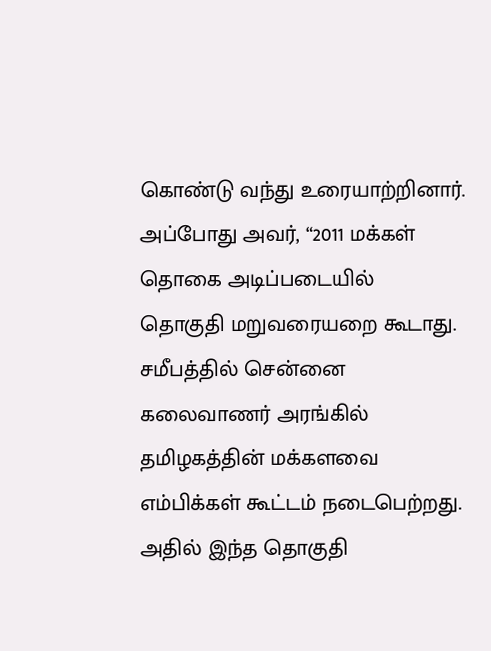கொண்டு வந்து உரையாற்றினார். அப்போது அவர், “2011 மக்கள் தொகை அடிப்படையில்
தொகுதி மறுவரையறை கூடாது. சமீபத்தில் சென்னை கலைவாணர் அரங்கில் தமிழகத்தின் மக்களவை
எம்பிக்கள் கூட்டம் நடைபெற்றது. அதில் இந்த தொகுதி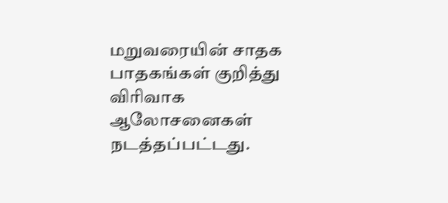மறுவரையின் சாதக பாதகங்கள் குறித்து
விரிவாக ஆலோசனைகள் நடத்தப்பட்டது.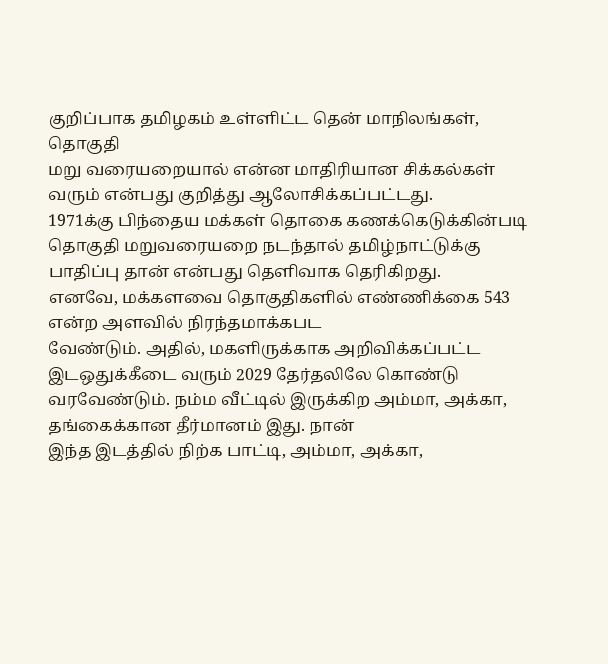குறிப்பாக தமிழகம் உள்ளிட்ட தென் மாநிலங்கள், தொகுதி
மறு வரையறையால் என்ன மாதிரியான சிக்கல்கள் வரும் என்பது குறித்து ஆலோசிக்கப்பட்டது.
1971க்கு பிந்தைய மக்கள் தொகை கணக்கெடுக்கின்படி தொகுதி மறுவரையறை நடந்தால் தமிழ்நாட்டுக்கு
பாதிப்பு தான் என்பது தெளிவாக தெரிகிறது.
எனவே, மக்களவை தொகுதிகளில் எண்ணிக்கை 543 என்ற அளவில் நிரந்தமாக்கபட
வேண்டும். அதில், மகளிருக்காக அறிவிக்கப்பட்ட இடஒதுக்கீடை வரும் 2029 தேர்தலிலே கொண்டு
வரவேண்டும். நம்ம வீட்டில் இருக்கிற அம்மா, அக்கா, தங்கைக்கான தீர்மானம் இது. நான்
இந்த இடத்தில் நிற்க பாட்டி, அம்மா, அக்கா,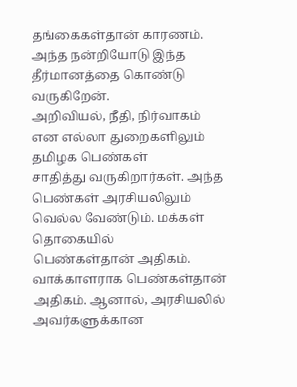தங்கைகள்தான் காரணம். அந்த நன்றியோடு இந்த
தீர்மானத்தை கொண்டு வருகிறேன்.
அறிவியல், நீதி, நிர்வாகம் என எல்லா துறைகளிலும் தமிழக பெண்கள்
சாதித்து வருகிறார்கள். அந்த பெண்கள் அரசியலிலும் வெல்ல வேண்டும். மக்கள் தொகையில்
பெண்கள்தான் அதிகம். வாக்காளராக பெண்கள்தான் அதிகம். ஆனால், அரசியலில் அவர்களுக்கான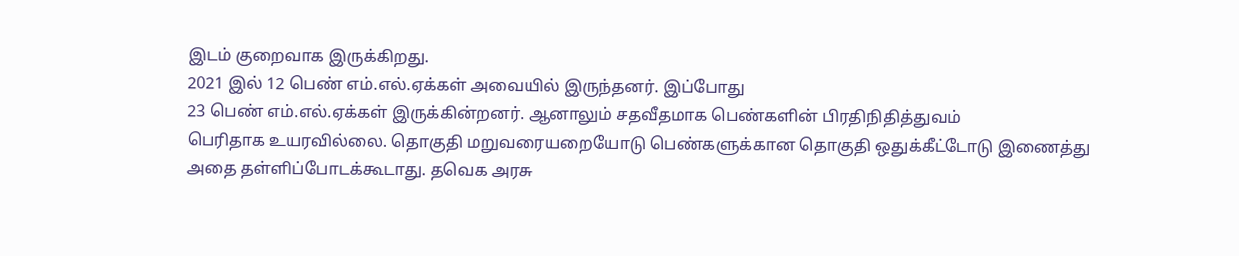இடம் குறைவாக இருக்கிறது.
2021 இல் 12 பெண் எம்.எல்.ஏக்கள் அவையில் இருந்தனர். இப்போது
23 பெண் எம்.எல்.ஏக்கள் இருக்கின்றனர். ஆனாலும் சதவீதமாக பெண்களின் பிரதிநிதித்துவம்
பெரிதாக உயரவில்லை. தொகுதி மறுவரையறையோடு பெண்களுக்கான தொகுதி ஒதுக்கீட்டோடு இணைத்து
அதை தள்ளிப்போடக்கூடாது. தவெக அரசு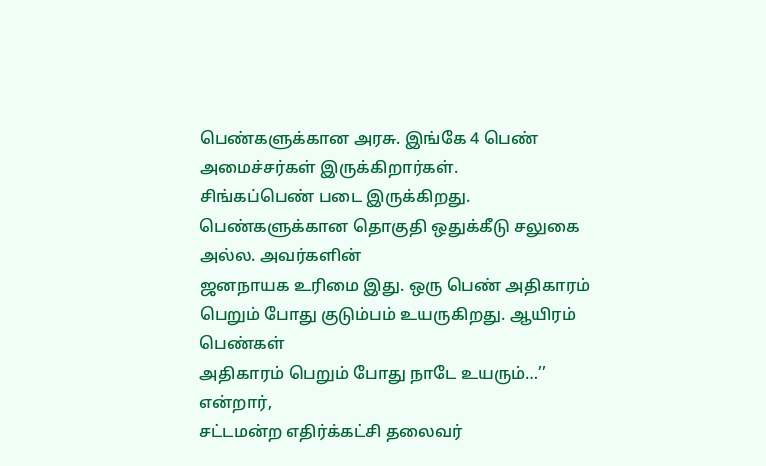பெண்களுக்கான அரசு. இங்கே 4 பெண் அமைச்சர்கள் இருக்கிறார்கள்.
சிங்கப்பெண் படை இருக்கிறது. பெண்களுக்கான தொகுதி ஒதுக்கீடு சலுகை அல்ல. அவர்களின்
ஜனநாயக உரிமை இது. ஒரு பெண் அதிகாரம் பெறும் போது குடும்பம் உயருகிறது. ஆயிரம் பெண்கள்
அதிகாரம் பெறும் போது நாடே உயரும்…’’ என்றார்,
சட்டமன்ற எதிர்க்கட்சி தலைவர்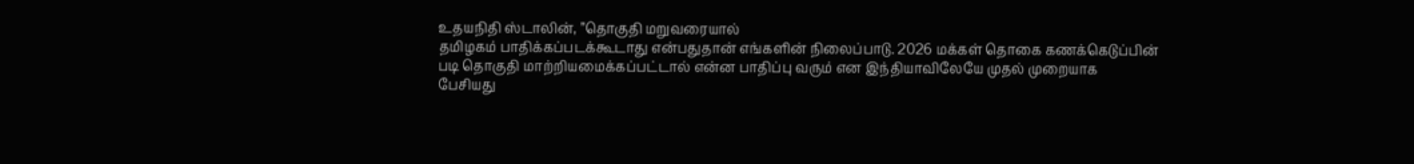உதயநிதி ஸ்டாலின், ’’தொகுதி மறுவரையால்
தமிழகம் பாதிக்கப்படக்கூடாது என்பதுதான் எங்களின் நிலைப்பாடு. 2026 மக்கள் தொகை கணக்கெடுப்பின்
படி தொகுதி மாற்றியமைக்கப்பட்டால் என்ன பாதிப்பு வரும் என இந்தியாவிலேயே முதல் முறையாக
பேசியது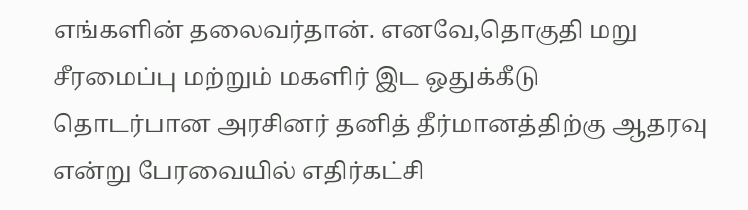எங்களின் தலைவர்தான். எனவே,தொகுதி மறு சீரமைப்பு மற்றும் மகளிர் இட ஒதுக்கீடு
தொடர்பான அரசினர் தனித் தீர்மானத்திற்கு ஆதரவு என்று பேரவையில் எதிர்கட்சி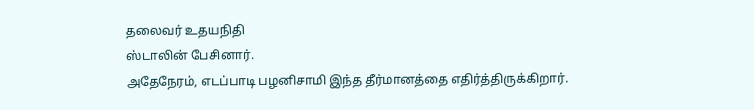தலைவர் உதயநிதி
ஸ்டாலின் பேசினார்.
அதேநேரம், எடப்பாடி பழனிசாமி இந்த தீர்மானத்தை எதிர்த்திருக்கிறார்.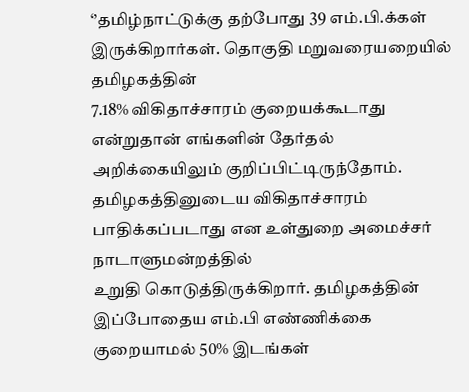‘’தமிழ்நாட்டுக்கு தற்போது 39 எம்.பி.க்கள் இருக்கிறார்கள். தொகுதி மறுவரையறையில் தமிழகத்தின்
7.18% விகிதாச்சாரம் குறையக்கூடாது என்றுதான் எங்களின் தேர்தல் அறிக்கையிலும் குறிப்பிட்டிருந்தோம்.
தமிழகத்தினுடைய விகிதாச்சாரம் பாதிக்கப்படாது என உள்துறை அமைச்சர் நாடாளுமன்றத்தில்
உறுதி கொடுத்திருக்கிறார். தமிழகத்தின் இப்போதைய எம்.பி எண்ணிக்கை குறையாமல் 50% இடங்கள்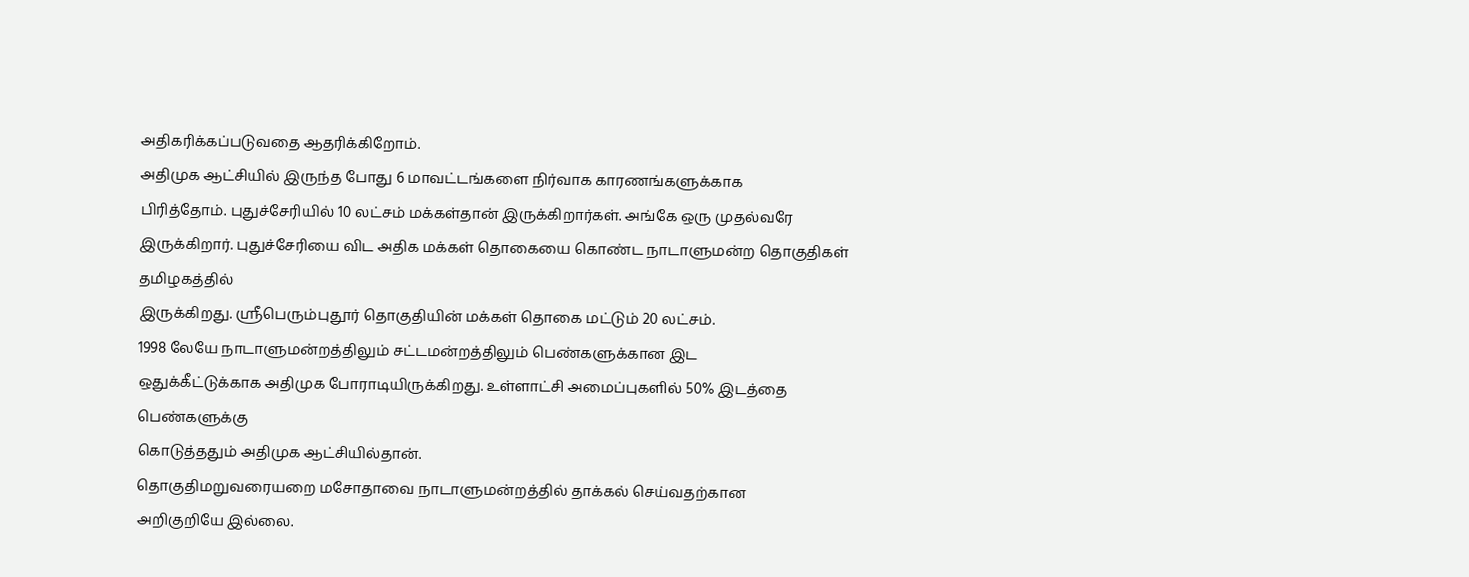அதிகரிக்கப்படுவதை ஆதரிக்கிறோம்.
அதிமுக ஆட்சியில் இருந்த போது 6 மாவட்டங்களை நிர்வாக காரணங்களுக்காக
பிரித்தோம். புதுச்சேரியில் 10 லட்சம் மக்கள்தான் இருக்கிறார்கள். அங்கே ஒரு முதல்வரே
இருக்கிறார். புதுச்சேரியை விட அதிக மக்கள் தொகையை கொண்ட நாடாளுமன்ற தொகுதிகள் தமிழகத்தில்
இருக்கிறது. ஸ்ரீபெரும்புதூர் தொகுதியின் மக்கள் தொகை மட்டும் 20 லட்சம்.
1998 லேயே நாடாளுமன்றத்திலும் சட்டமன்றத்திலும் பெண்களுக்கான இட
ஒதுக்கீட்டுக்காக அதிமுக போராடியிருக்கிறது. உள்ளாட்சி அமைப்புகளில் 50% இடத்தை பெண்களுக்கு
கொடுத்ததும் அதிமுக ஆட்சியில்தான்.
தொகுதிமறுவரையறை மசோதாவை நாடாளுமன்றத்தில் தாக்கல் செய்வதற்கான
அறிகுறியே இல்லை.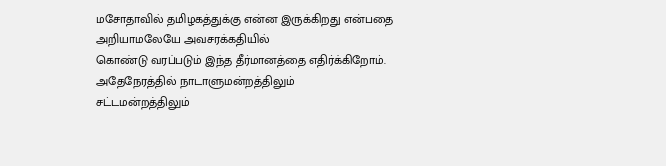மசோதாவில் தமிழகத்துக்கு என்ன இருக்கிறது என்பதை அறியாமலேயே அவசரக்கதியில்
கொண்டு வரப்படும் இந்த தீர்மானத்தை எதிர்க்கிறோம். அதேநேரத்தில் நாடாளுமன்றத்திலும்
சட்டமன்றத்திலும்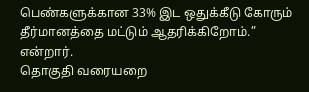பெண்களுக்கான 33% இட ஒதுக்கீடு கோரும் தீர்மானத்தை மட்டும் ஆதரிக்கிறோம்.”
என்றார்.
தொகுதி வரையறை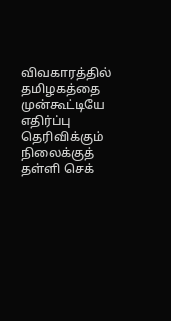விவகாரத்தில் தமிழகத்தை முன்கூட்டியே எதிர்ப்பு
தெரிவிக்கும் நிலைக்குத் தள்ளி செக்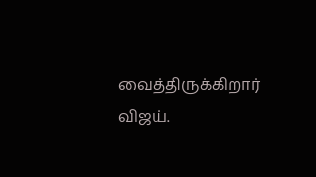வைத்திருக்கிறார் விஜய்.